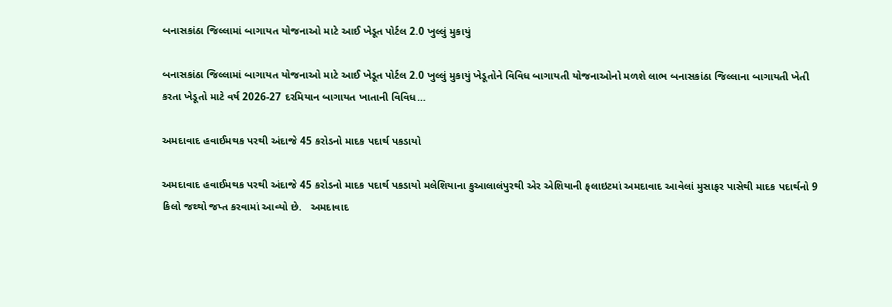બનાસકાંઠા જિલ્લામાં બાગાયત યોજનાઓ માટે આઈ ખેડૂત પોર્ટલ 2.0 ખુલ્લું મુકાયું

બનાસકાંઠા જિલ્લામાં બાગાયત યોજનાઓ માટે આઈ ખેડૂત પોર્ટલ 2.0 ખુલ્લું મુકાયું ખેડૂતોને વિવિધ બાગાયતી યોજનાઓનો મળશે લાભ બનાસકાંઠા જિલ્લાના બાગાયતી ખેતી કરતા ખેડૂતો માટે વર્ષ 2026-27 દરમિયાન બાગાયત ખાતાની વિવિધ…

અમદાવાદ હવાઈમથક પરથી અંદાજે 45 કરોડનો માદક પદાર્થ પકડાયો

અમદાવાદ હવાઈમથક પરથી અંદાજે 45 કરોડનો માદક પદાર્થ પકડાયો મલેશિયાના કુઆલાલંપુરથી એર એશિયાની ફલાઇટમાં અમદાવાદ આવેલાં મુસાફર પાસેથી માદક પદાર્થનો 9 કિલો જથ્થો જપ્ત કરવામાં આવ્યો છે.   અમદાવાદ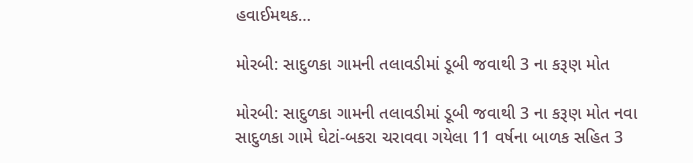હવાઈમથક…

મોરબી: સાદુળકા ગામની તલાવડીમાં ડૂબી જવાથી 3 ના કરૂણ મોત

મોરબી: સાદુળકા ગામની તલાવડીમાં ડૂબી જવાથી 3 ના કરૂણ મોત નવા સાદુળકા ગામે ઘેટાં-બકરા ચરાવવા ગયેલા 11 વર્ષના બાળક સહિત 3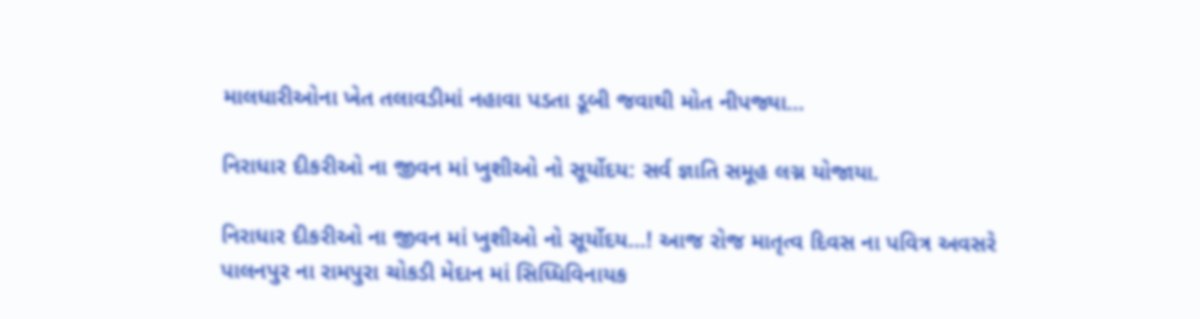માલધારીઓના ખેત તલાવડીમાં નહાવા પડતા ડૂબી જવાથી મોત નીપજ્યા…

નિરાધાર દીકરીઓ ના જીવન માં ખુશીઓ નો સૂર્યોદય: સર્વ જ્ઞાતિ સમૂહ લગ્ન યોજાયા.

નિરાધાર દીકરીઓ ના જીવન માં ખુશીઓ નો સૂર્યોદય…! આજ રોજ માતૃત્વ દિવસ ના પવિત્ર અવસરે પાલનપુર ના રામપુરા ચોકડી મેદાન માં સિધ્ધિવિનાયક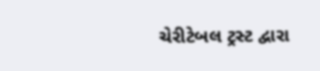ચેરીટેબલ ટ્રસ્ટ દ્વારા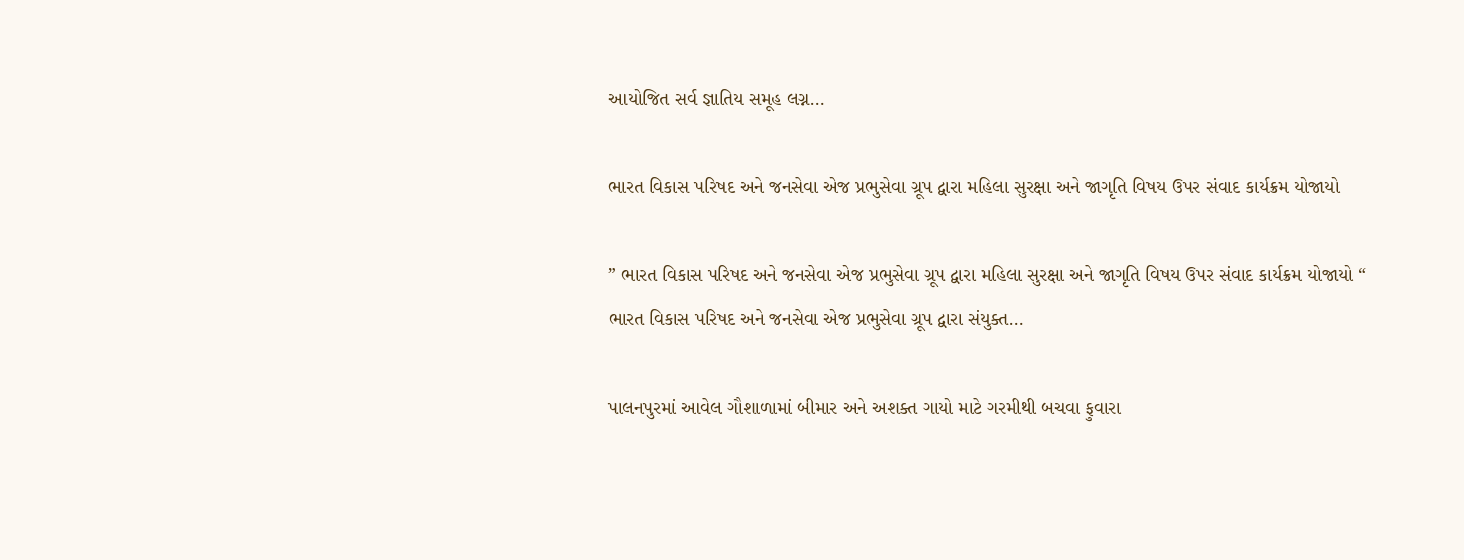આયોજિત સર્વ જ્ઞાતિય સમૂહ લગ્ન…

ભારત વિકાસ પરિષદ અને જનસેવા એજ પ્રભુસેવા ગ્રૂપ દ્વારા મહિલા સુરક્ષા અને જાગૃતિ વિષય ઉપર સંવાદ કાર્યક્રમ યોજાયો

” ભારત વિકાસ પરિષદ અને જનસેવા એજ પ્રભુસેવા ગ્રૂપ દ્વારા મહિલા સુરક્ષા અને જાગૃતિ વિષય ઉપર સંવાદ કાર્યક્રમ યોજાયો “ ભારત વિકાસ પરિષદ અને જનસેવા એજ પ્રભુસેવા ગ્રૂપ દ્વારા સંયુક્ત…

પાલનપુરમાં આવેલ ગૌશાળામાં બીમાર અને અશક્ત ગાયો માટે ગરમીથી બચવા ફુવારા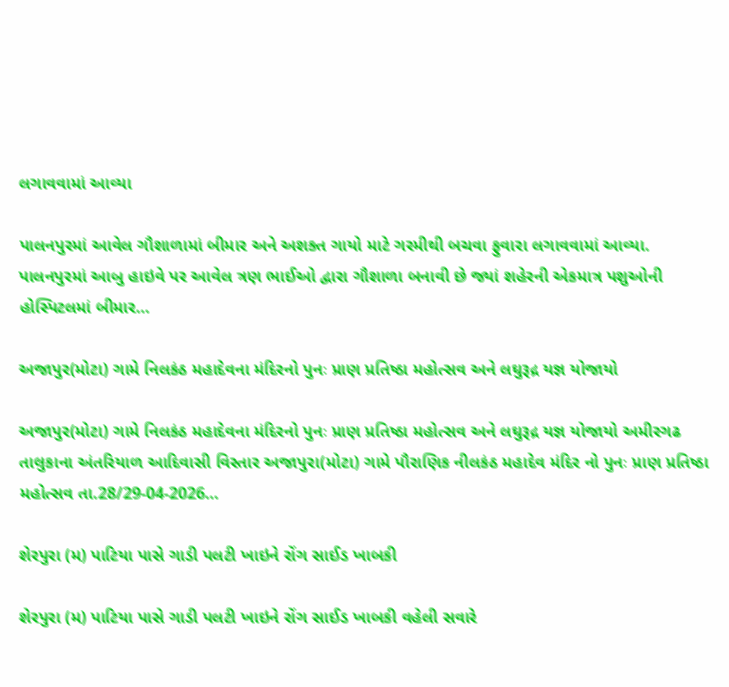લગાવવામાં આવ્યા

પાલનપુરમાં આવેલ ગૌશાળામાં બીમાર અને અશક્ત ગાયો માટે ગરમીથી બચવા ફુવારા લગાવવામાં આવ્યા. પાલનપુરમાં આબુ હાઇવે પર આવેલ ત્રણ ભાઈઓ દ્વારા ગૌશાળા બનાવી છે જ્યાં શહેરની એકમાત્ર પશુઓની હોસ્પિટલમાં બીમાર…

અજાપુર(મોટા) ગામે નિલકંઠ મહાદેવના મંદિરનો પુનઃ પ્રાણ પ્રતિષ્ઠા મહોત્સવ અને લઘુરૂદ્ર યજ્ઞ યોજાયો

અજાપુર(મોટા) ગામે નિલકંઠ મહાદેવના મંદિરનો પુનઃ પ્રાણ પ્રતિષ્ઠા મહોત્સવ અને લઘુરૂદ્ર યજ્ઞ યોજાયો અમીરગઢ તાલુકાના અંતરિયાળ આદિવાસી વિસ્તાર અજાપુરા(મોટા) ગામે પૌરાણિક નીલકંઠ મહાદેવ મંદિર નો પુનઃ પ્રાણ પ્રતિષ્ઠા મહોત્સવ તા.28/29-04-2026…

શેરપુરા (મ) પાટિયા પાસે ગાડી પલટી ખાઇને રોંગ સાઈડ ખાબકી

શેરપુરા (મ) પાટિયા પાસે ગાડી પલટી ખાઇને રોંગ સાઈડ ખાબકી વહેલી સવારે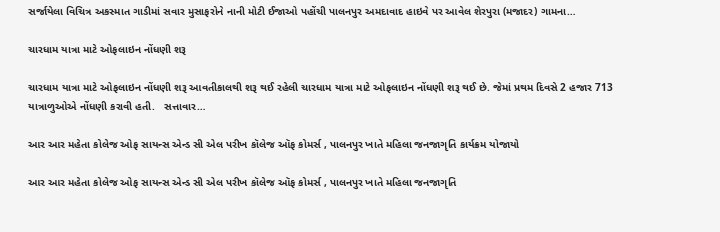સર્જાયેલા વિચિત્ર અકસ્માત ગાડીમાં સવાર મુસાફરોને નાની મોટી ઈજાઓ પહોંચી પાલનપુર અમદાવાદ હાઇવે પર આવેલ શેરપુરા (મજાદર) ગામના…

ચારધામ યાત્રા માટે ઓફલાઇન નોંધણી શરૂ

ચારધામ યાત્રા માટે ઓફલાઇન નોંધણી શરૂ આવતીકાલથી શરૂ થઈ રહેલી ચારધામ યાત્રા માટે ઓફલાઇન નોંધણી શરૂ થઈ છે. જેમાં પ્રથમ દિવસે 2 હજાર 713 યાત્રાળુઓએ નોંધણી કરાવી હતી.   સત્તાવાર…

આર આર મહેતા કોલેજ ઓફ સાયન્સ એન્ડ સી એલ પરીખ કૉલેજ ઑફ કોમર્સ , પાલનપુર ખાતે મહિલા જનજાગૃતિ કાર્યક્રમ યોજાયો

આર આર મહેતા કોલેજ ઓફ સાયન્સ એન્ડ સી એલ પરીખ કૉલેજ ઑફ કોમર્સ , પાલનપુર ખાતે મહિલા જનજાગૃતિ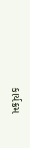કાર્યક્રમ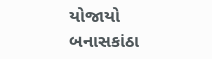યોજાયો બનાસકાંઠા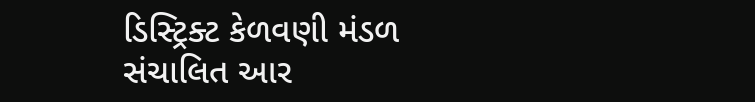ડિસ્ટ્રિક્ટ કેળવણી મંડળ સંચાલિત આર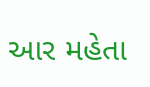આર મહેતા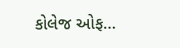કોલેજ ઓફ…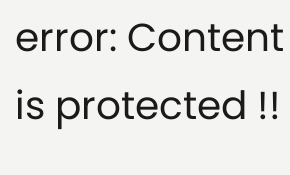error: Content is protected !!